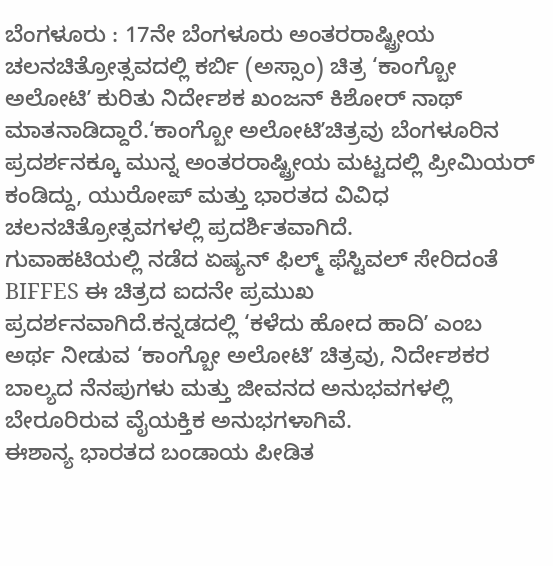ಬೆಂಗಳೂರು : 17ನೇ ಬೆಂಗಳೂರು ಅಂತರರಾಷ್ಟ್ರೀಯ ಚಲನಚಿತ್ರೋತ್ಸವದಲ್ಲಿ ಕರ್ಬಿ (ಅಸ್ಸಾಂ) ಚಿತ್ರ ‘ಕಾಂಗ್ಬೋ ಅಲೋಟಿʼ ಕುರಿತು ನಿರ್ದೇಶಕ ಖಂಜನ್ ಕಿಶೋರ್ ನಾಥ್ ಮಾತನಾಡಿದ್ದಾರೆ.‘ಕಾಂಗ್ಬೋ ಅಲೋಟಿʼಚಿತ್ರವು ಬೆಂಗಳೂರಿನ ಪ್ರದರ್ಶನಕ್ಕೂ ಮುನ್ನ ಅಂತರರಾಷ್ಟ್ರೀಯ ಮಟ್ಟದಲ್ಲಿ ಪ್ರೀಮಿಯರ್ ಕಂಡಿದ್ದು, ಯುರೋಪ್ ಮತ್ತು ಭಾರತದ ವಿವಿಧ ಚಲನಚಿತ್ರೋತ್ಸವಗಳಲ್ಲಿ ಪ್ರದರ್ಶಿತವಾಗಿದೆ.
ಗುವಾಹಟಿಯಲ್ಲಿ ನಡೆದ ಏಷ್ಯನ್ ಫಿಲ್ಮ್ ಫೆಸ್ಟಿವಲ್ ಸೇರಿದಂತೆ BIFFES ಈ ಚಿತ್ರದ ಐದನೇ ಪ್ರಮುಖ ಪ್ರದರ್ಶನವಾಗಿದೆ.ಕನ್ನಡದಲ್ಲಿ ‘ಕಳೆದು ಹೋದ ಹಾದಿʼ ಎಂಬ ಅರ್ಥ ನೀಡುವ ‘ಕಾಂಗ್ಬೋ ಅಲೋಟಿʼ ಚಿತ್ರವು, ನಿರ್ದೇಶಕರ ಬಾಲ್ಯದ ನೆನಪುಗಳು ಮತ್ತು ಜೀವನದ ಅನುಭವಗಳಲ್ಲಿ ಬೇರೂರಿರುವ ವೈಯಕ್ತಿಕ ಅನುಭಗಳಾಗಿವೆ.
ಈಶಾನ್ಯ ಭಾರತದ ಬಂಡಾಯ ಪೀಡಿತ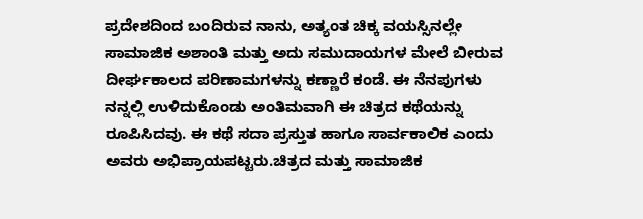ಪ್ರದೇಶದಿಂದ ಬಂದಿರುವ ನಾನು, ಅತ್ಯಂತ ಚಿಕ್ಕ ವಯಸ್ಸಿನಲ್ಲೇ ಸಾಮಾಜಿಕ ಅಶಾಂತಿ ಮತ್ತು ಅದು ಸಮುದಾಯಗಳ ಮೇಲೆ ಬೀರುವ ದೀರ್ಘಕಾಲದ ಪರಿಣಾಮಗಳನ್ನು ಕಣ್ಣಾರೆ ಕಂಡೆ. ಈ ನೆನಪುಗಳು ನನ್ನಲ್ಲಿ ಉಳಿದುಕೊಂಡು ಅಂತಿಮವಾಗಿ ಈ ಚಿತ್ರದ ಕಥೆಯನ್ನು ರೂಪಿಸಿದವು. ಈ ಕಥೆ ಸದಾ ಪ್ರಸ್ತುತ ಹಾಗೂ ಸಾರ್ವಕಾಲಿಕ ಎಂದು ಅವರು ಅಭಿಪ್ರಾಯಪಟ್ಟರು.ಚಿತ್ರದ ಮತ್ತು ಸಾಮಾಜಿಕ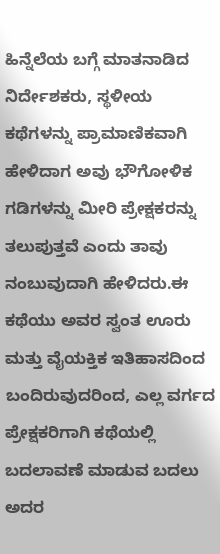ಹಿನ್ನೆಲೆಯ ಬಗ್ಗೆ ಮಾತನಾಡಿದ ನಿರ್ದೇಶಕರು, ಸ್ಥಳೀಯ ಕಥೆಗಳನ್ನು ಪ್ರಾಮಾಣಿಕವಾಗಿ ಹೇಳಿದಾಗ ಅವು ಭೌಗೋಳಿಕ ಗಡಿಗಳನ್ನು ಮೀರಿ ಪ್ರೇಕ್ಷಕರನ್ನು ತಲುಪುತ್ತವೆ ಎಂದು ತಾವು ನಂಬುವುದಾಗಿ ಹೇಳಿದರು.ಈ ಕಥೆಯು ಅವರ ಸ್ವಂತ ಊರು ಮತ್ತು ವೈಯಕ್ತಿಕ ಇತಿಹಾಸದಿಂದ ಬಂದಿರುವುದರಿಂದ, ಎಲ್ಲ ವರ್ಗದ ಪ್ರೇಕ್ಷಕರಿಗಾಗಿ ಕಥೆಯಲ್ಲಿ ಬದಲಾವಣೆ ಮಾಡುವ ಬದಲು ಅದರ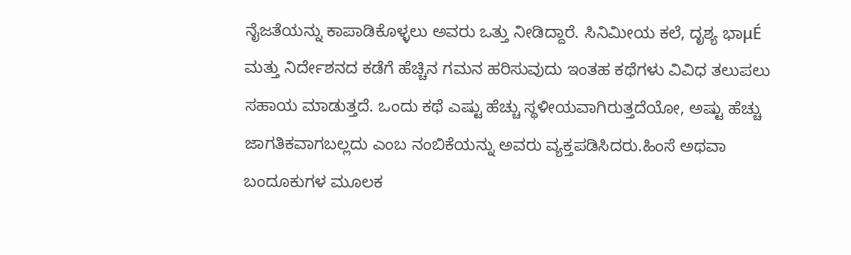ನೈಜತೆಯನ್ನು ಕಾಪಾಡಿಕೊಳ್ಳಲು ಅವರು ಒತ್ತು ನೀಡಿದ್ದಾರೆ. ಸಿನಿಮೀಯ ಕಲೆ, ದೃಶ್ಯ ಭಾμÉ ಮತ್ತು ನಿರ್ದೇಶನದ ಕಡೆಗೆ ಹೆಚ್ಚಿನ ಗಮನ ಹರಿಸುವುದು ಇಂತಹ ಕಥೆಗಳು ವಿವಿಧ ತಲುಪಲು ಸಹಾಯ ಮಾಡುತ್ತದೆ. ಒಂದು ಕಥೆ ಎಷ್ಟು ಹೆಚ್ಚು ಸ್ಥಳೀಯವಾಗಿರುತ್ತದೆಯೋ, ಅಷ್ಟು ಹೆಚ್ಚು ಜಾಗತಿಕವಾಗಬಲ್ಲದು ಎಂಬ ನಂಬಿಕೆಯನ್ನು ಅವರು ವ್ಯಕ್ತಪಡಿಸಿದರು.ಹಿಂಸೆ ಅಥವಾ ಬಂದೂಕುಗಳ ಮೂಲಕ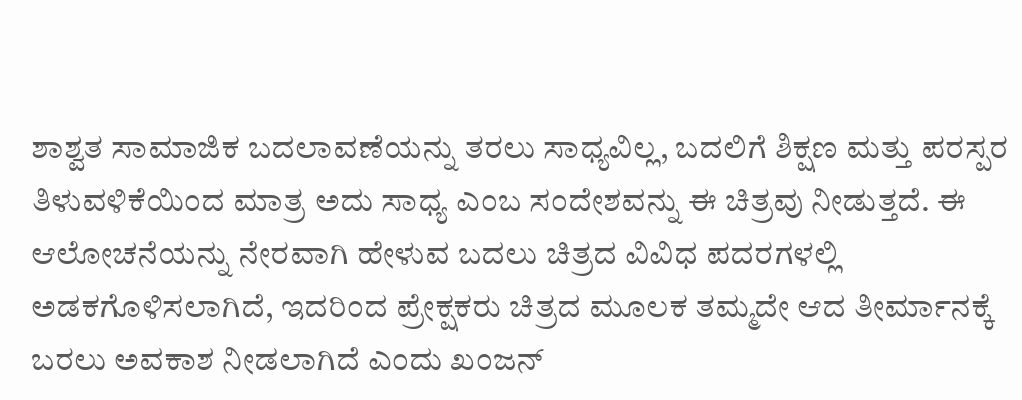ಶಾಶ್ವತ ಸಾಮಾಜಿಕ ಬದಲಾವಣೆಯನ್ನು ತರಲು ಸಾಧ್ಯವಿಲ್ಲ, ಬದಲಿಗೆ ಶಿಕ್ಷಣ ಮತ್ತು ಪರಸ್ಪರ ತಿಳುವಳಿಕೆಯಿಂದ ಮಾತ್ರ ಅದು ಸಾಧ್ಯ ಎಂಬ ಸಂದೇಶವನ್ನು ಈ ಚಿತ್ರವು ನೀಡುತ್ತದೆ. ಈ ಆಲೋಚನೆಯನ್ನು ನೇರವಾಗಿ ಹೇಳುವ ಬದಲು ಚಿತ್ರದ ವಿವಿಧ ಪದರಗಳಲ್ಲಿ ಅಡಕಗೊಳಿಸಲಾಗಿದೆ, ಇದರಿಂದ ಪ್ರೇಕ್ಷಕರು ಚಿತ್ರದ ಮೂಲಕ ತಮ್ಮದೇ ಆದ ತೀರ್ಮಾನಕ್ಕೆ ಬರಲು ಅವಕಾಶ ನೀಡಲಾಗಿದೆ ಎಂದು ಖಂಜನ್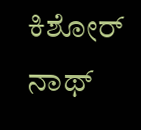ಕಿಶೋರ್ ನಾಥ್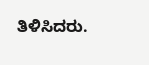ತಿಳಿಸಿದರು.